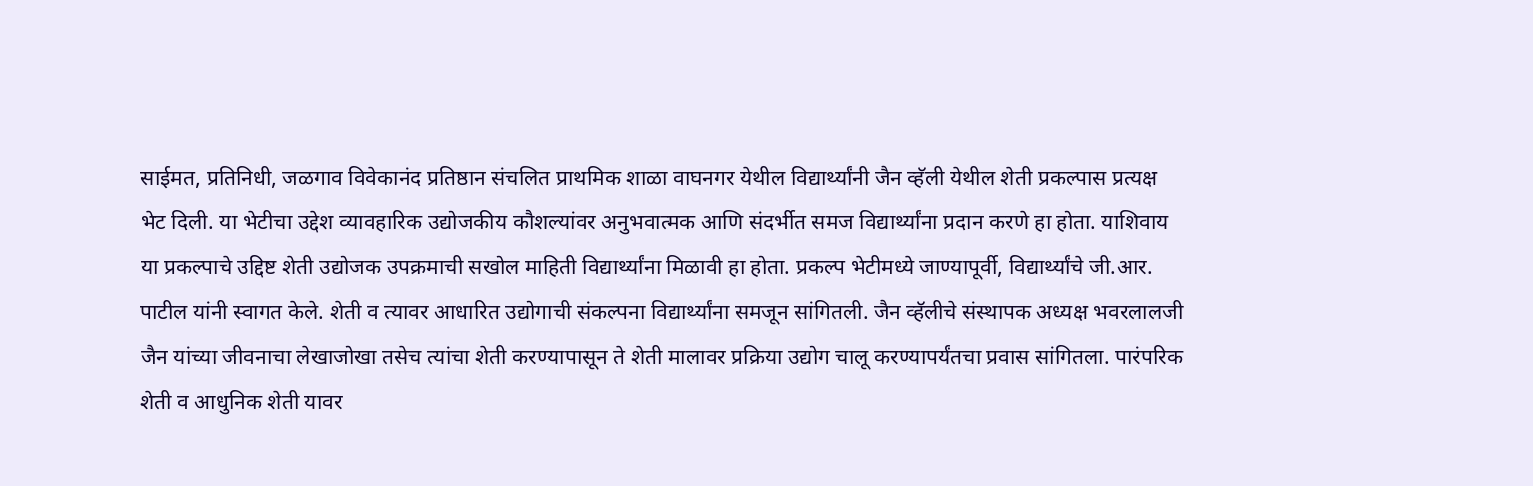साईमत, प्रतिनिधी, जळगाव विवेकानंद प्रतिष्ठान संचलित प्राथमिक शाळा वाघनगर येथील विद्यार्थ्यांनी जैन व्हॅली येथील शेती प्रकल्पास प्रत्यक्ष भेट दिली. या भेटीचा उद्देश व्यावहारिक उद्योजकीय कौशल्यांवर अनुभवात्मक आणि संदर्भीत समज विद्यार्थ्यांना प्रदान करणे हा होता. याशिवाय या प्रकल्पाचे उद्दिष्ट शेती उद्योजक उपक्रमाची सखोल माहिती विद्यार्थ्यांना मिळावी हा होता. प्रकल्प भेटीमध्ये जाण्यापूर्वी, विद्यार्थ्यांचे जी.आर. पाटील यांनी स्वागत केले. शेती व त्यावर आधारित उद्योगाची संकल्पना विद्यार्थ्यांना समजून सांगितली. जैन व्हॅलीचे संस्थापक अध्यक्ष भवरलालजी जैन यांच्या जीवनाचा लेखाजोखा तसेच त्यांचा शेती करण्यापासून ते शेती मालावर प्रक्रिया उद्योग चालू करण्यापर्यंतचा प्रवास सांगितला. पारंपरिक शेती व आधुनिक शेती यावर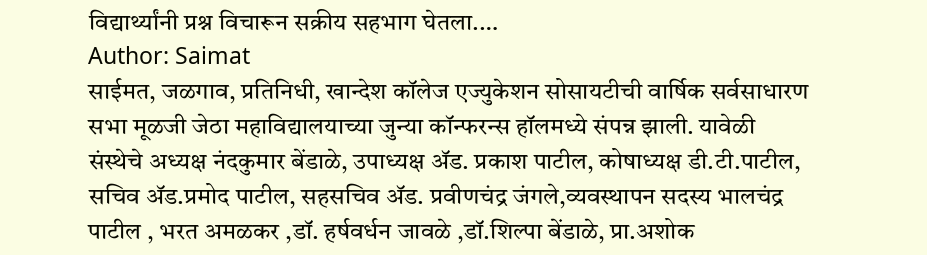विद्यार्थ्यांनी प्रश्न विचारून सक्रीय सहभाग घेतला.…
Author: Saimat
साईमत, जळगाव, प्रतिनिधी, खान्देश कॉलेज एज्युकेशन सोसायटीची वार्षिक सर्वसाधारण सभा मूळजी जेठा महाविद्यालयाच्या जुन्या कॉन्फरन्स हॉलमध्ये संपन्न झाली. यावेळी संस्थेचे अध्यक्ष नंदकुमार बेंडाळे, उपाध्यक्ष ॲड. प्रकाश पाटील, कोषाध्यक्ष डी.टी.पाटील, सचिव ॲड.प्रमोद पाटील, सहसचिव ॲड. प्रवीणचंद्र जंगले,व्यवस्थापन सदस्य भालचंद्र पाटील , भरत अमळकर ,डॉ. हर्षवर्धन जावळे ,डॉ.शिल्पा बेंडाळे, प्रा.अशोक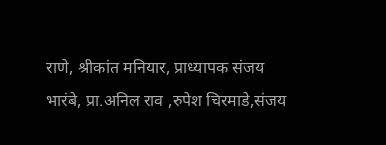राणे, श्रीकांत मनियार, प्राध्यापक संजय भारंबे, प्रा.अनिल राव ,रुपेश चिरमाडे,संजय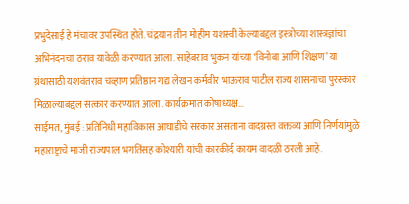प्रभुदेसाई हे मंचावर उपस्थित होते. चंद्रयान तीन मोहीम यशस्वी केल्याबद्दल इस्त्रोच्या शास्त्रज्ञांचा अभिनंदनचा ठराव यावेळी करण्यात आला. साहेबराव भुकन यांच्या ‘विनोबा आणि शिक्षण’ या ग्रंथासाठी यशवंतराव चव्हाण प्रतिष्ठान गद्य लेखन कर्मवीर भाऊराव पाटील राज्य शासनाचा पुरस्कार मिळाल्याबद्दल सत्कार करण्यात आला. कार्यक्रमात कोषाध्यक्ष…
साईमत, मुंबई : प्रतिनिधी महाविकास आघाडीचे सरकार असताना वादग्रस्त वक्तव्य आणि निर्णयांमुळे महाराष्ट्राचे माजी राज्यपाल भगतिंसह कोश्यारी यांची कारकीर्द कायम वादळी ठरली आहे.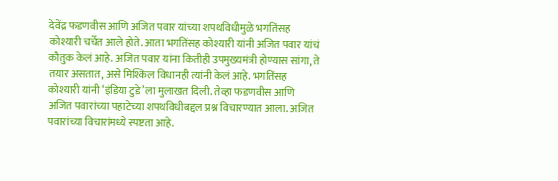देवेंद्र फडणवीस आणि अजित पवार यांच्या शपथविधीमुळे भगतिंसह कोश्यारी चर्चेत आले होते. आता भगतिंसह कोश्यारी यांनी अजित पवार यांचं कौतुक केलं आहे. अजित पवार यांना कितीही उपमुख्यमंत्री होण्यास सांगा, ते तयार असतात, असे मिश्किल विधानही त्यांनी केलं आहे. भगतिंसह कोश्यारी यांनी ‘इंडिया टुडे’ला मुलाखत दिली. तेव्हा फडणवीस आणि अजित पवारांच्या पहाटेच्या शपथविधीबद्दल प्रश्न विचारण्यात आला. अजित पवारांच्या विचारांमध्ये स्पष्टता आहे.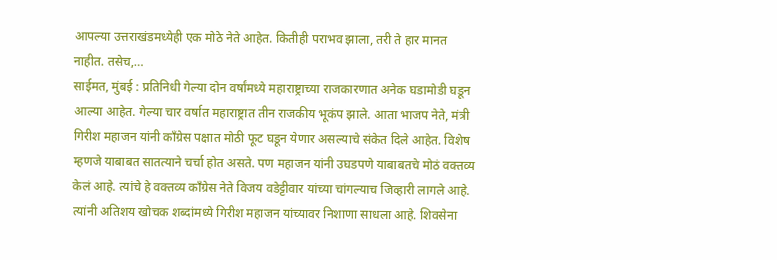आपल्या उत्तराखंडमध्येही एक मोठे नेते आहेत. कितीही पराभव झाला, तरी ते हार मानत नाहीत. तसेच,…
साईमत, मुंबई : प्रतिनिधी गेल्या दोन वर्षांमध्ये महाराष्ट्राच्या राजकारणात अनेक घडामोडी घडून आल्या आहेत. गेल्या चार वर्षात महाराष्ट्रात तीन राजकीय भूकंप झाले. आता भाजप नेते, मंत्री गिरीश महाजन यांनी काँग्रेस पक्षात मोठी फूट घडून येणार असल्याचे संकेत दिले आहेत. विशेष म्हणजे याबाबत सातत्याने चर्चा होत असते. पण महाजन यांनी उघडपणे याबाबतचे मोठं वक्तव्य केलं आहे. त्यांचे हे वक्तव्य काँग्रेस नेते विजय वडेट्टीवार यांच्या चांगल्याच जिव्हारी लागले आहे. त्यांनी अतिशय खोचक शब्दांमध्ये गिरीश महाजन यांच्यावर निशाणा साधला आहे. शिवसेना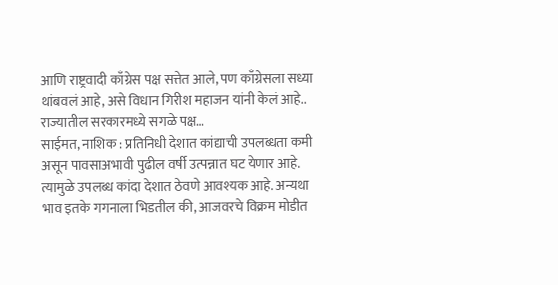आणि राष्ट्रवादी काँग्रेस पक्ष सत्तेत आले, पण काँग्रेसला सध्या थांबवलं आहे, असे विधान गिरीश महाजन यांनी केलं आहे.. राज्यातील सरकारमध्ये सगळे पक्ष…
साईमत, नाशिक : प्रतिनिधी देशात कांद्याची उपलब्धता कमी असून पावसाअभावी पुढील वर्षी उत्पन्नात घट येणार आहे. त्यामुळे उपलब्ध कांदा देशात ठेवणे आवश्यक आहे. अन्यथा भाव इतके गगनाला भिडतील की, आजवरचे विक्रम मोडीत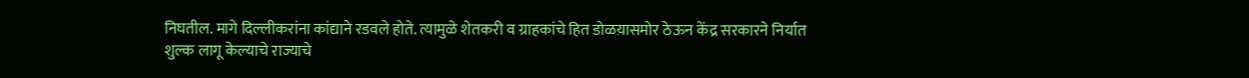निघतील. मागे दिल्लीकरांना कांद्याने रडवले होते. त्यामुळे शेतकरी व ग्राहकांचे हित डोळय़ासमोर ठेऊन केंद्र सरकारने निर्यात शुल्क लागू केल्याचे राज्याचे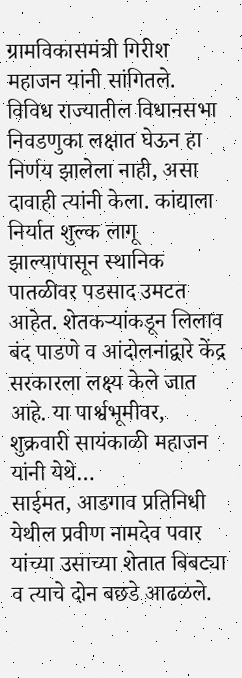ग्रामविकासमंत्री गिरीश महाजन यांनी सांगितले. विविध राज्यातील विधानसभा निवडणुका लक्षात घेऊन हा निर्णय झालेला नाही, असा दावाही त्यांनी केला. कांद्याला निर्यात शुल्क लागू झाल्यापासून स्थानिक पातळीवर पडसाद उमटत आहेत. शेतकऱ्यांकडून लिलाव बंद पाडणे व आंदोलनांद्वारे केंद्र सरकारला लक्ष्य केले जात आहे. या पार्श्वभूमीवर, शुक्रवारी सायंकाळी महाजन यांनी येथे…
साईमत, आडगाव प्रतिनिधी येथील प्रवीण नामदेव पवार यांच्या उसाच्या शेतात बिबट्या व त्याचे दोन बछडे आढळले.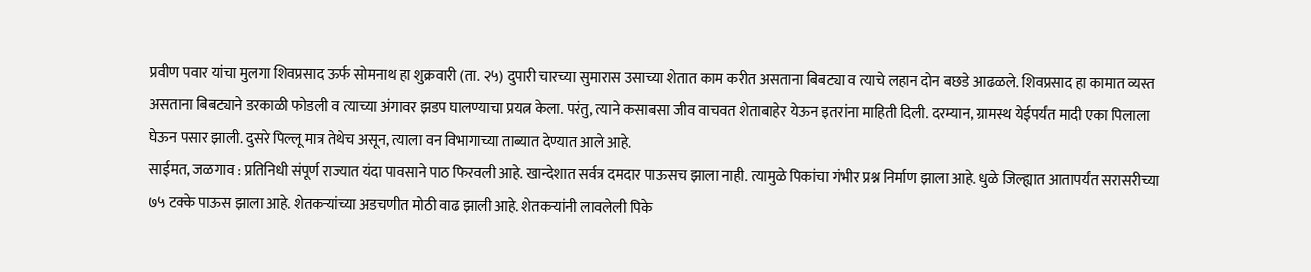प्रवीण पवार यांचा मुलगा शिवप्रसाद ऊर्फ सोमनाथ हा शुक्रवारी (ता. २५) दुपारी चारच्या सुमारास उसाच्या शेतात काम करीत असताना बिबट्या व त्याचे लहान दोन बछडे आढळले. शिवप्रसाद हा कामात व्यस्त असताना बिबट्याने डरकाळी फोडली व त्याच्या अंगावर झडप घालण्याचा प्रयत्न केला. परंतु, त्याने कसाबसा जीव वाचवत शेताबाहेर येऊन इतरांना माहिती दिली. दरम्यान, ग्रामस्थ येईपर्यंत मादी एका पिलाला घेऊन पसार झाली. दुसरे पिल्लू मात्र तेथेच असून, त्याला वन विभागाच्या ताब्यात देण्यात आले आहे.
साईमत, जळगाव : प्रतिनिधी संपूर्ण राज्यात यंदा पावसाने पाठ फिरवली आहे. खान्देशात सर्वत्र दमदार पाऊसच झाला नाही. त्यामुळे पिकांचा गंभीर प्रश्न निर्माण झाला आहे. धुळे जिल्ह्यात आतापर्यंत सरासरीच्या ७५ टक्के पाऊस झाला आहे. शेतकऱ्यांच्या अडचणीत मोठी वाढ झाली आहे. शेतकऱ्यांनी लावलेली पिके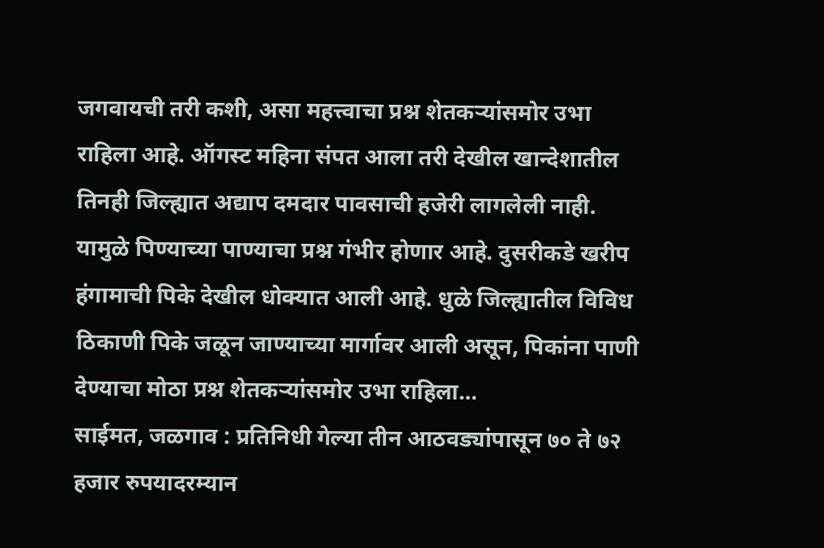जगवायची तरी कशी, असा महत्त्वाचा प्रश्न शेतकऱ्यांसमोर उभा राहिला आहे. ऑगस्ट महिना संपत आला तरी देखील खान्देशातील तिनही जिल्ह्यात अद्याप दमदार पावसाची हजेरी लागलेली नाही. यामुळे पिण्याच्या पाण्याचा प्रश्न गंभीर होणार आहे. दुसरीकडे खरीप हंगामाची पिके देखील धोक्यात आली आहे. धुळे जिल्ह्यातील विविध ठिकाणी पिके जळून जाण्याच्या मार्गावर आली असून, पिकांना पाणी देण्याचा मोठा प्रश्न शेतकऱ्यांसमोर उभा राहिला…
साईमत, जळगाव : प्रतिनिधी गेल्या तीन आठवड्यांपासून ७० ते ७२ हजार रुपयादरम्यान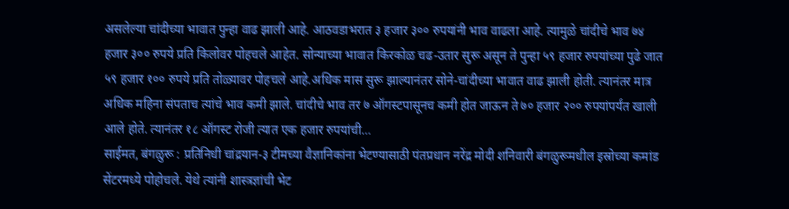असलेल्या चांदीच्या भावात पुन्हा वाढ झाली आहे. आठवडाभरात ३ हजार ३०० रुपयांनी भाव वाढला आहे. त्यामुळे चांदीचे भाव ७४ हजार ३०० रुपये प्रति किलोवर पोहचले आहेत. सोन्याच्या भावात किरकोळ चढ-उतार सुरू असून ते पुन्हा ५९ हजार रुपयांच्या पुढे जात ५९ हजार १०० रुपये प्रति तोळ्यावर पोहचले आहे.अधिक मास सुरू झाल्यानंतर सोने-चांदीच्या भावात वाढ झाली होती. त्यानंतर मात्र अधिक महिना संपताच त्यांचे भाव कमी झाले. चांदीचे भाव तर ७ ऑगस्टपासूनच कमी होत जाऊन ते ७० हजार २०० रुपयांपर्यंत खाली आले होते. त्यानंतर १८ ऑगस्ट रोजी त्यात एक हजार रुपयांची…
साईमत, बंगळुरू : प्रतिनिधी चांद्रयान-३ टीमच्या वैज्ञानिकांना भेटण्यासाठी पंतप्रधान नरेंद्र मोदी शनिवारी बंगळुरूमधील इस्रोच्या कमांड सेंटरमध्ये पोहोचले. येथे त्यांनी शास्त्रज्ञांची भेट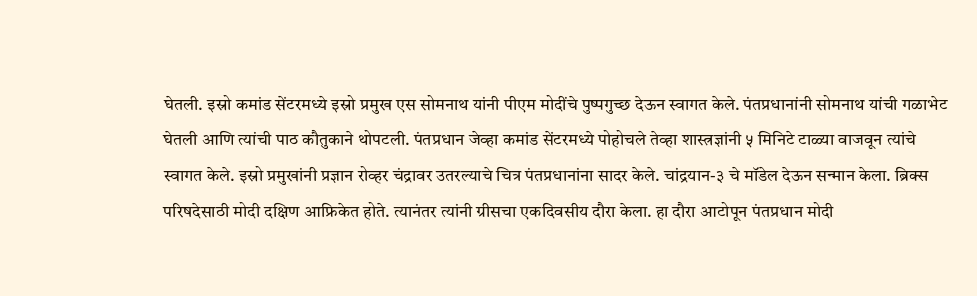घेतली. इस्रो कमांड सेंटरमध्ये इस्रो प्रमुख एस सोमनाथ यांनी पीएम मोदींचे पुष्पगुच्छ देऊन स्वागत केले. पंतप्रधानांनी सोमनाथ यांची गळाभेट घेतली आणि त्यांची पाठ कौतुकाने थोपटली. पंतप्रधान जेव्हा कमांड सेंटरमध्ये पोहोचले तेव्हा शास्त्रज्ञांनी ५ मिनिटे टाळ्या वाजवून त्यांचे स्वागत केले. इस्रो प्रमुखांनी प्रज्ञान रोव्हर चंद्रावर उतरल्याचे चित्र पंतप्रधानांना सादर केले. चांद्रयान-३ चे मॉडेल देऊन सन्मान केला. ब्रिक्स परिषदेसाठी मोदी दक्षिण आफ्रिकेत होते. त्यानंतर त्यांनी ग्रीसचा एकदिवसीय दौरा केला. हा दौरा आटोपून पंतप्रधान मोदी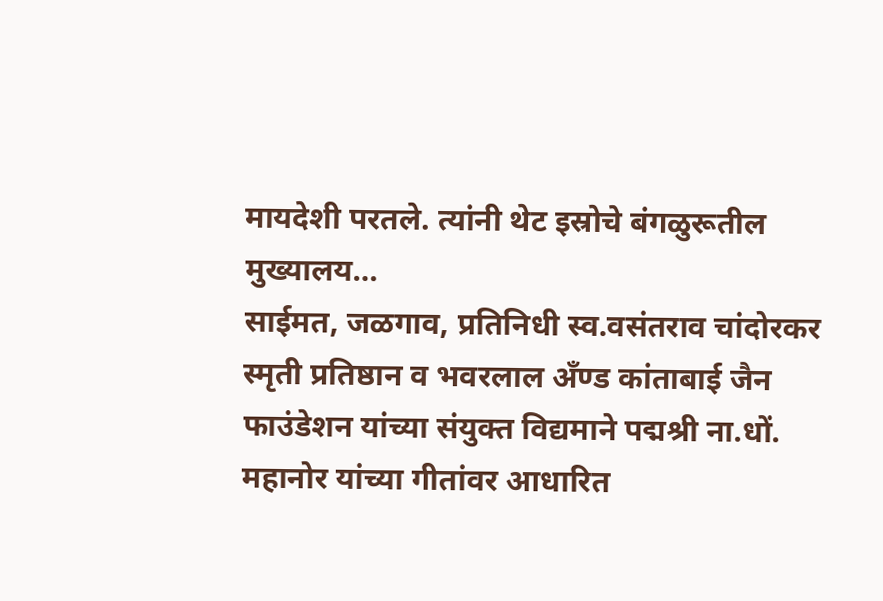मायदेशी परतले. त्यांनी थेट इस्रोचे बंगळुरूतील मुख्यालय…
साईमत, जळगाव, प्रतिनिधी स्व.वसंतराव चांदोरकर स्मृती प्रतिष्ठान व भवरलाल अँण्ड कांताबाई जैन फाउंडेशन यांच्या संयुक्त विद्यमाने पद्मश्री ना.धों. महानोर यांच्या गीतांवर आधारित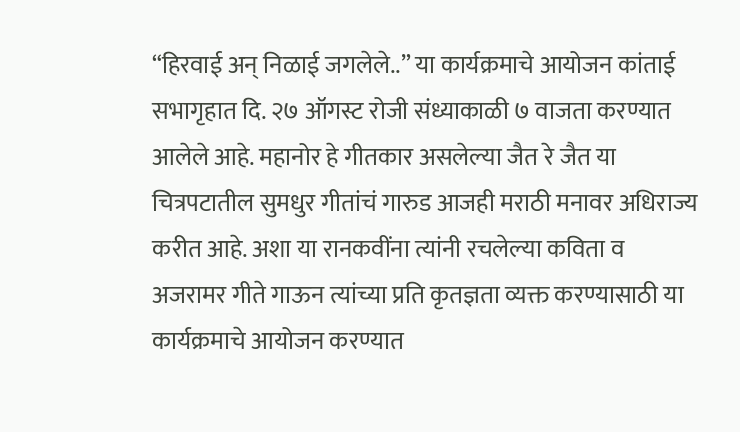“हिरवाई अन् निळाई जगलेले..” या कार्यक्रमाचे आयोजन कांताई सभागृहात दि. २७ ऑगस्ट रोजी संध्याकाळी ७ वाजता करण्यात आलेले आहे. महानोर हे गीतकार असलेल्या जैत रे जैत या चित्रपटातील सुमधुर गीतांचं गारुड आजही मराठी मनावर अधिराज्य करीत आहे. अशा या रानकवींना त्यांनी रचलेल्या कविता व अजरामर गीते गाऊन त्यांच्या प्रति कृतज्ञता व्यक्त करण्यासाठी या कार्यक्रमाचे आयोजन करण्यात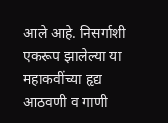आले आहे. निसर्गाशी एकरूप झालेल्या या महाकवींच्या हृद्य आठवणी व गाणी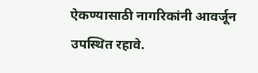ऐकण्यासाठी नागरिकांनी आवर्जून उपस्थित रहावे.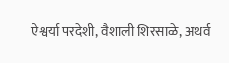ऐश्वर्या परदेशी, वैशाली शिरसाळे, अथर्व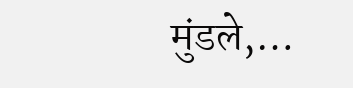मुंडले,…